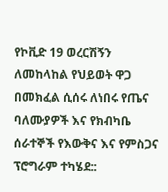የኮቪድ 19 ወረርሽኝን ለመከላከል የህይወት ዋጋ በመክፈል ሲሰሩ ለነበሩ የጤና ባለሙያዎች እና የክብካቤ ሰራተኞች የእውቅና እና የምስጋና ፕሮግራም ተካሄደ::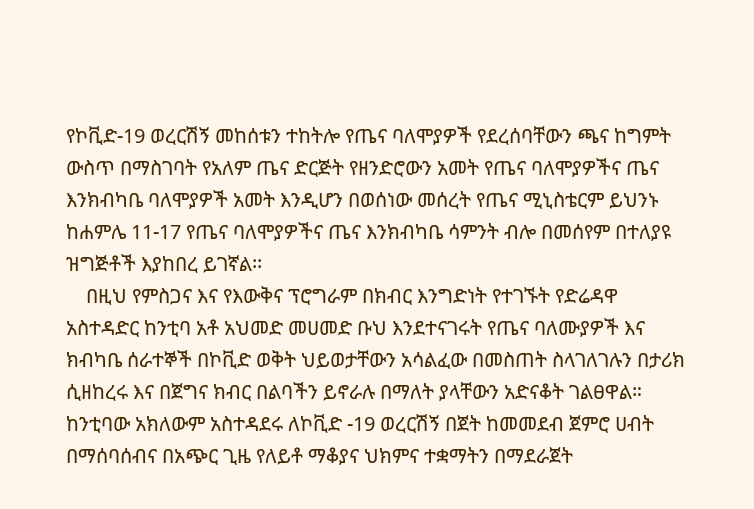የኮቪድ-19 ወረርሽኝ መከሰቱን ተከትሎ የጤና ባለሞያዎች የደረሰባቸውን ጫና ከግምት ውስጥ በማስገባት የአለም ጤና ድርጅት የዘንድሮውን አመት የጤና ባለሞያዎችና ጤና እንክብካቤ ባለሞያዎች አመት እንዲሆን በወሰነው መሰረት የጤና ሚኒስቴርም ይህንኑ ከሐምሌ 11-17 የጤና ባለሞያዎችና ጤና እንክብካቤ ሳምንት ብሎ በመሰየም በተለያዩ ዝግጅቶች እያከበረ ይገኛል፡፡
    በዚህ የምስጋና እና የእውቅና ፕሮግራም በክብር እንግድነት የተገኙት የድሬዳዋ አስተዳድር ከንቲባ አቶ አህመድ መሀመድ ቡህ እንደተናገሩት የጤና ባለሙያዎች እና ክብካቤ ሰራተኞች በኮቪድ ወቅት ህይወታቸውን አሳልፈው በመስጠት ስላገለገሉን በታሪክ ሲዘከረሩ እና በጀግና ክብር በልባችን ይኖራሉ በማለት ያላቸውን አድናቆት ገልፀዋል። ከንቲባው አክለውም አስተዳደሩ ለኮቪድ -19 ወረርሽኝ በጀት ከመመደብ ጀምሮ ሀብት በማሰባሰብና በአጭር ጊዜ የለይቶ ማቆያና ህክምና ተቋማትን በማደራጀት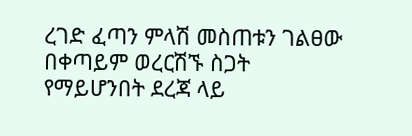ረገድ ፈጣን ምላሽ መስጠቱን ገልፀው በቀጣይም ወረርሽኙ ስጋት የማይሆንበት ደረጃ ላይ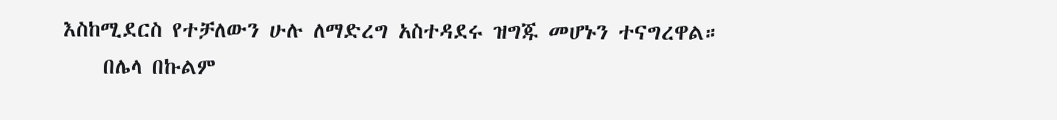እስከሚደርስ የተቻለውን ሁሉ ለማድረግ አስተዳደሩ ዝግጁ መሆኑን ተናግረዋል።
    በሌላ በኩልም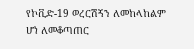የኮቪድ-19 ወረርሽኝን ለመከላከልም ሆነ ለመቆጣጠር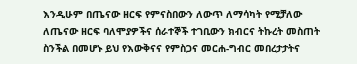እንዲሁም በጤናው ዘርፍ የምናስበውን ለውጥ ለማሳካት የሚቻለው ለጤናው ዘርፍ ባለሞያዎችና ሰራተኞች ተገቢውን ክብርና ትኩረት መስጠት ስንችል በመሆኑ ይህ የእውቅናና የምስጋና መርሐ-ግብር መበረታታትና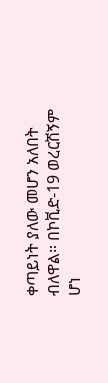ቀጣይነት ያለው መሆን አለበት ብለዋል። በኮቪድ-19 ወረርሽኝም ሆነ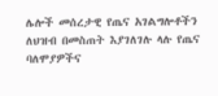ሌሎች መሰረታዊ የጤና አገልግሎቶችን ለህዝብ በመስጠት እያገለገሉ ላሉ የጤና ባለሞያዎችና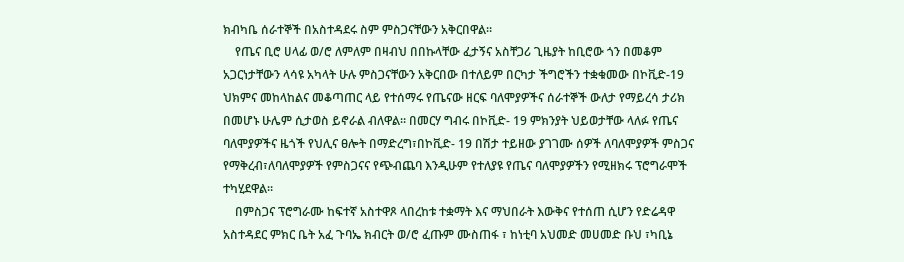ክብካቤ ሰራተኞች በአስተዳደሩ ስም ምስጋናቸውን አቅርበዋል።
    የጤና ቢሮ ሀላፊ ወ/ሮ ለምለም በዛብህ በበኩላቸው ፈታኝና አስቸጋሪ ጊዜያት ከቢሮው ጎን በመቆም አጋርነታቸውን ላሳዩ አካላት ሁሉ ምስጋናቸውን አቅርበው በተለይም በርካታ ችግሮችን ተቋቁመው በኮቪድ-19 ህክምና መከላከልና መቆጣጠር ላይ የተሰማሩ የጤናው ዘርፍ ባለሞያዎችና ሰራተኞች ውለታ የማይረሳ ታሪክ በመሆኑ ሁሌም ሲታወስ ይኖራል ብለዋል። በመርሃ ግብሩ በኮቪድ- 19 ምክንያት ህይወታቸው ላለፉ የጤና ባለሞያዎችና ዜጎች የህሊና ፀሎት በማድረግ፣በኮቪድ- 19 በሽታ ተይዘው ያገገሙ ሰዎች ለባለሞያዎች ምስጋና የማቅረብ፣ለባለሞያዎች የምስጋናና የጭብጨባ እንዲሁም የተለያዩ የጤና ባለሞያዎችን የሚዘክሩ ፕሮግራሞች ተካሂደዋል።
    በምስጋና ፕሮግራሙ ከፍተኛ አስተዋጾ ላበረከቱ ተቋማት እና ማህበራት እውቅና የተሰጠ ሲሆን የድሬዳዋ አስተዳደር ምክር ቤት አፈ ጉባኤ ክብርት ወ/ሮ ፈጡም ሙስጠፋ ፣ ከነቲባ አህመድ መሀመድ ቡህ ፣ካቢኔ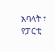አባላት ፣ የፓርቲ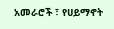አመራሮች ፣ የሀይማኖት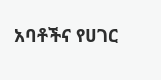አባቶችና የሀገር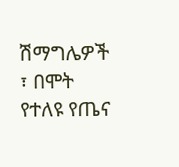ሽማግሌዎች ፣ በሞት የተለዩ የጤና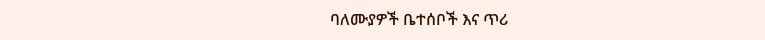ባለሙያዎች ቤተሰቦች እና ጥሪ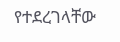የተደረገላቸው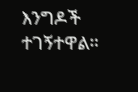እንግዶች ተገኝተዋል።